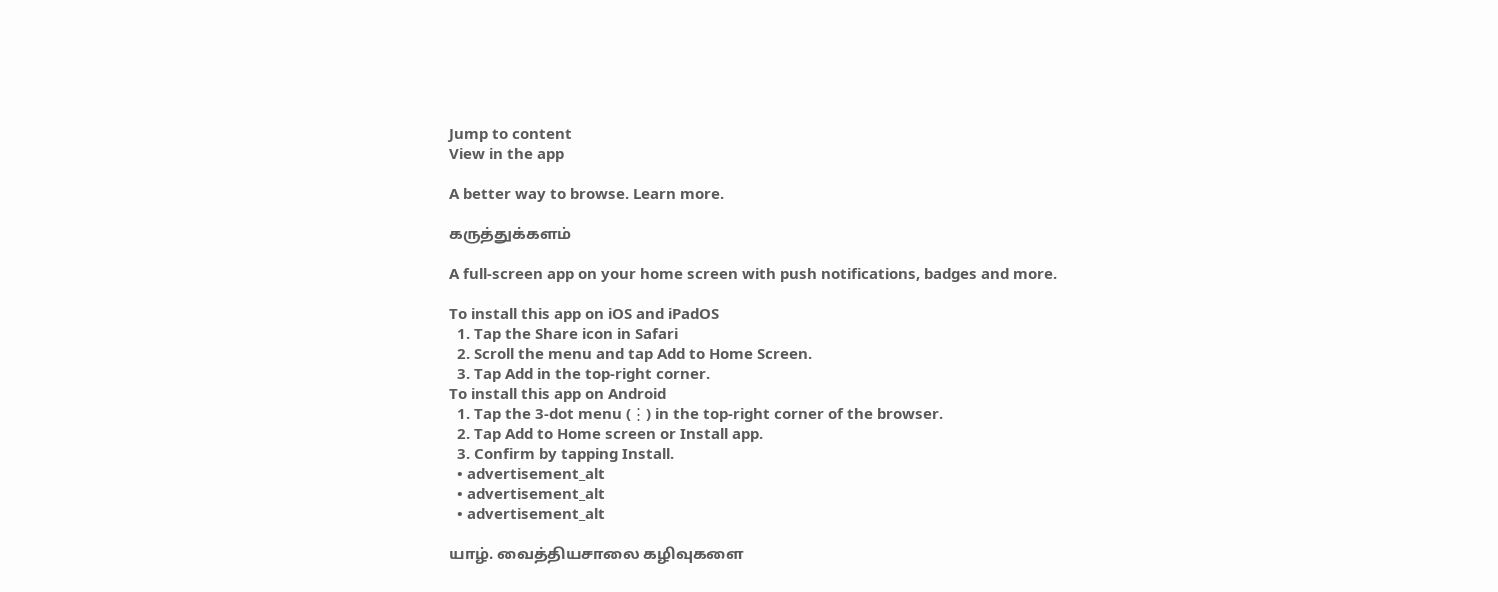Jump to content
View in the app

A better way to browse. Learn more.

கருத்துக்களம்

A full-screen app on your home screen with push notifications, badges and more.

To install this app on iOS and iPadOS
  1. Tap the Share icon in Safari
  2. Scroll the menu and tap Add to Home Screen.
  3. Tap Add in the top-right corner.
To install this app on Android
  1. Tap the 3-dot menu (⋮) in the top-right corner of the browser.
  2. Tap Add to Home screen or Install app.
  3. Confirm by tapping Install.
  • advertisement_alt
  • advertisement_alt
  • advertisement_alt

யாழ். வைத்தியசாலை கழிவுகளை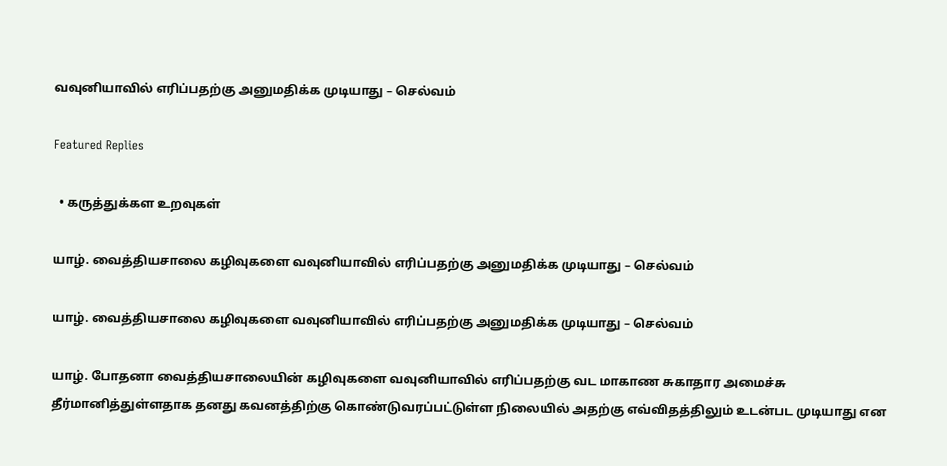வவுனியாவில் எரிப்பதற்கு அனுமதிக்க முடியாது – செல்வம்

Featured Replies

  • கருத்துக்கள உறவுகள்

யாழ். வைத்தியசாலை கழிவுகளை வவுனியாவில் எரிப்பதற்கு அனுமதிக்க முடியாது – செல்வம்

யாழ். வைத்தியசாலை கழிவுகளை வவுனியாவில் எரிப்பதற்கு அனுமதிக்க முடியாது – செல்வம்

யாழ். போதனா வைத்தியசாலையின் கழிவுகளை வவுனியாவில் எரிப்பதற்கு வட மாகாண சுகாதார அமைச்சு தீர்மானித்துள்ளதாக தனது கவனத்திற்கு கொண்டுவரப்பட்டுள்ள நிலையில் அதற்கு எவ்விதத்திலும் உடன்பட முடியாது என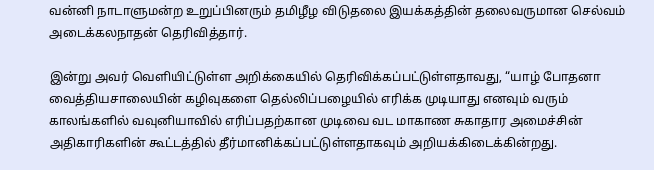வன்னி நாடாளுமன்ற உறுப்பினரும் தமிழீழ விடுதலை இயக்கத்தின் தலைவருமான செல்வம் அடைக்கலநாதன் தெரிவித்தார்.

இன்று அவர் வெளியிட்டுள்ள அறிக்கையில் தெரிவிக்கப்பட்டுள்ளதாவது, “யாழ் போதனா வைத்தியசாலையின் கழிவுகளை தெல்லிப்பழையில் எரிக்க முடியாது எனவும் வரும் காலங்களில் வவுனியாவில் எரிப்பதற்கான முடிவை வட மாகாண சுகாதார அமைச்சின் அதிகாரிகளின் கூட்டத்தில் தீர்மானிக்கப்பட்டுள்ளதாகவும் அறியக்கிடைக்கின்றது.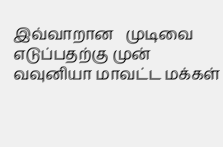இவ்வாறான   முடிவை எடுப்பதற்கு முன் வவுனியா மாவட்ட மக்கள்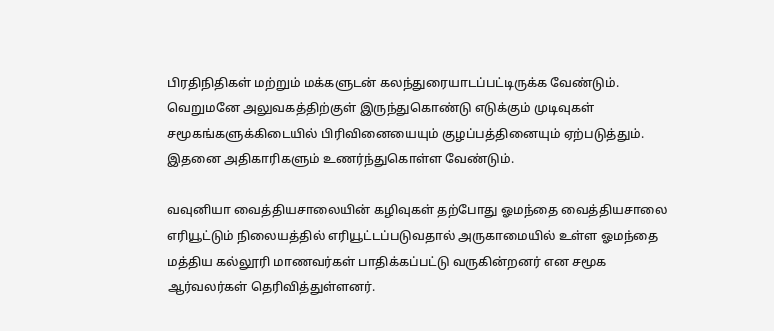பிரதிநிதிகள் மற்றும் மக்களுடன் கலந்துரையாடப்பட்டிருக்க வேண்டும். வெறுமனே அலுவகத்திற்குள் இருந்துகொண்டு எடுக்கும் முடிவுகள் சமூகங்களுக்கிடையில் பிரிவினையையும் குழப்பத்தினையும் ஏற்படுத்தும். இதனை அதிகாரிகளும் உணர்ந்துகொள்ள வேண்டும்.

வவுனியா வைத்தியசாலையின் கழிவுகள் தற்போது ஓமந்தை வைத்தியசாலை எரியூட்டும் நிலையத்தில் எரியூட்டப்படுவதால் அருகாமையில் உள்ள ஓமந்தை மத்திய கல்லூரி மாணவர்கள் பாதிக்கப்பட்டு வருகின்றனர் என சமூக ஆர்வலர்கள் தெரிவித்துள்ளனர்.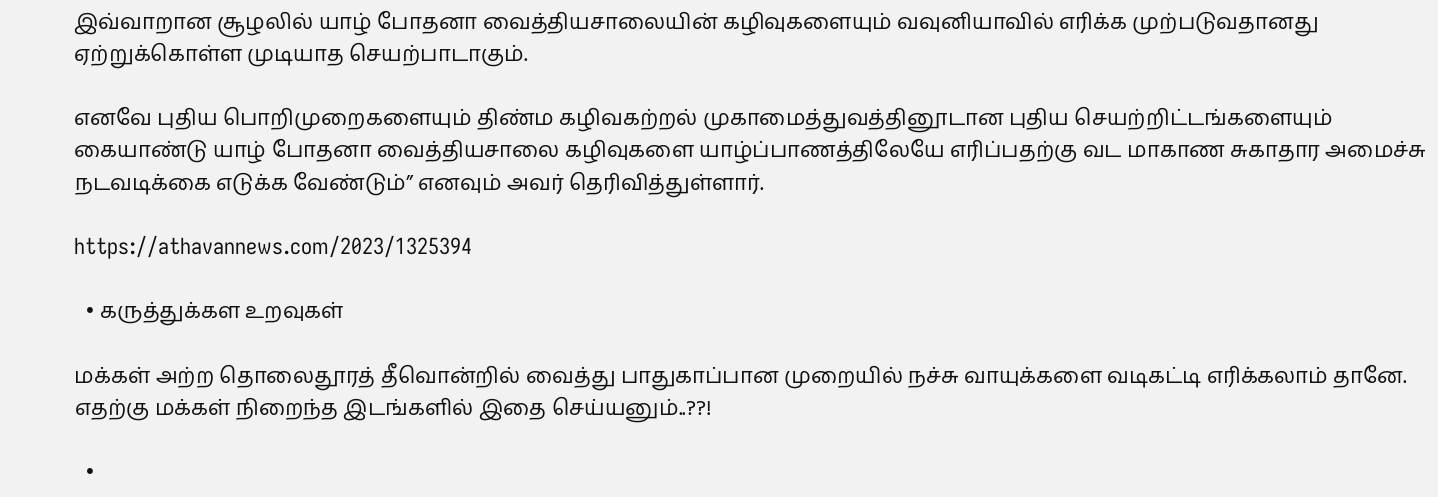இவ்வாறான சூழலில் யாழ் போதனா வைத்தியசாலையின் கழிவுகளையும் வவுனியாவில் எரிக்க முற்படுவதானது ஏற்றுக்கொள்ள முடியாத செயற்பாடாகும்.

எனவே புதிய பொறிமுறைகளையும் திண்ம கழிவகற்றல் முகாமைத்துவத்தினூடான புதிய செயற்றிட்டங்களையும் கையாண்டு யாழ் போதனா வைத்தியசாலை கழிவுகளை யாழ்ப்பாணத்திலேயே எரிப்பதற்கு வட மாகாண சுகாதார அமைச்சு நடவடிக்கை எடுக்க வேண்டும்” எனவும் அவர் தெரிவித்துள்ளார்.

https://athavannews.com/2023/1325394

  • கருத்துக்கள உறவுகள்

மக்கள் அற்ற தொலைதூரத் தீவொன்றில் வைத்து பாதுகாப்பான முறையில் நச்சு வாயுக்களை வடிகட்டி எரிக்கலாம் தானே. எதற்கு மக்கள் நிறைந்த இடங்களில் இதை செய்யனும்..??!

  •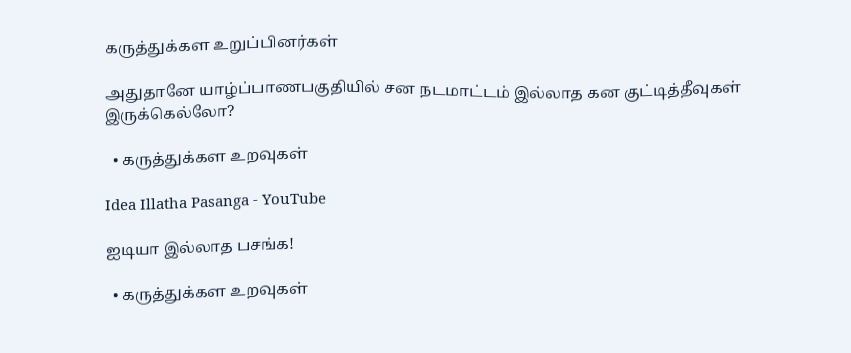கருத்துக்கள உறுப்பினர்கள்

அதுதானே யாழ்ப்பாணபகுதியில் சன நடமாட்டம் இல்லாத கன குட்டித்தீவுகள் இருக்கெல்லோ?

  • கருத்துக்கள உறவுகள்

Idea Illatha Pasanga - YouTube

ஐடியா இல்லாத பசங்க!

  • கருத்துக்கள உறவுகள்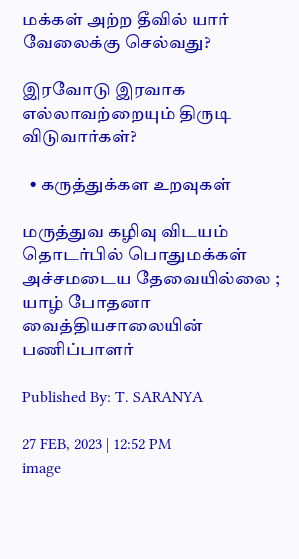மக்கள் அற்ற தீவில் யார் வேலைக்கு செல்வது?

இரவோடு இரவாக எல்லாவற்றையும் திருடி விடுவார்கள்?

  • கருத்துக்கள உறவுகள்

மருத்துவ கழிவு விடயம் தொடர்பில் பொதுமக்கள் அச்சமடைய தேவையில்லை ; யாழ் போதனா வைத்தியசாலையின் பணிப்பாளர்

Published By: T. SARANYA

27 FEB, 2023 | 12:52 PM
image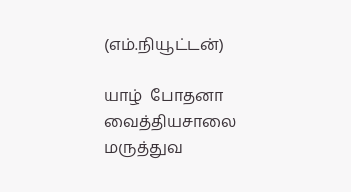(எம்.நியூட்டன்)

யாழ்  போதனா  வைத்தியசாலை மருத்துவ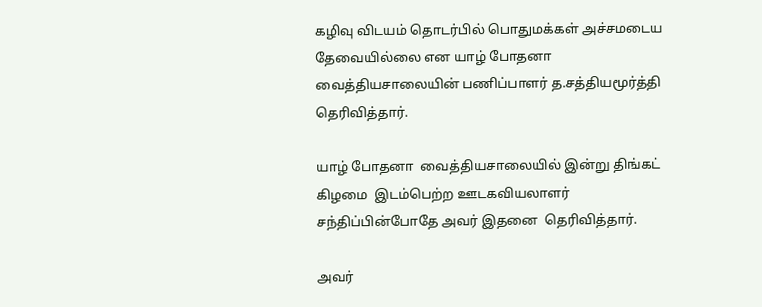கழிவு விடயம் தொடர்பில் பொதுமக்கள் அச்சமடைய தேவையில்லை என யாழ் போதனா வைத்தியசாலையின் பணிப்பாளர் த.சத்தியமூர்த்தி தெரிவித்தார்.

யாழ் போதனா  வைத்தியசாலையில் இன்று திங்கட் கிழமை  இடம்பெற்ற ஊடகவியலாளர் சந்திப்பின்போதே அவர் இதனை  தெரிவித்தார்.

அவர்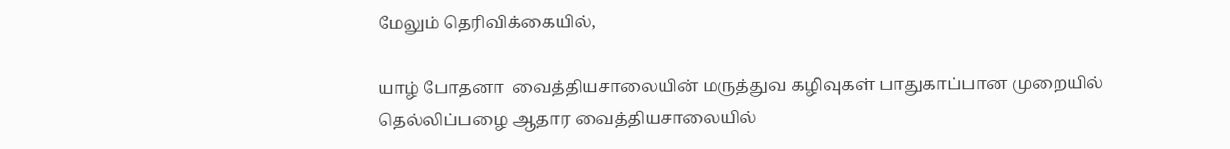மேலும் தெரிவிக்கையில்,

யாழ் போதனா  வைத்தியசாலையின் மருத்துவ கழிவுகள் பாதுகாப்பான முறையில் தெல்லிப்பழை ஆதார வைத்தியசாலையில்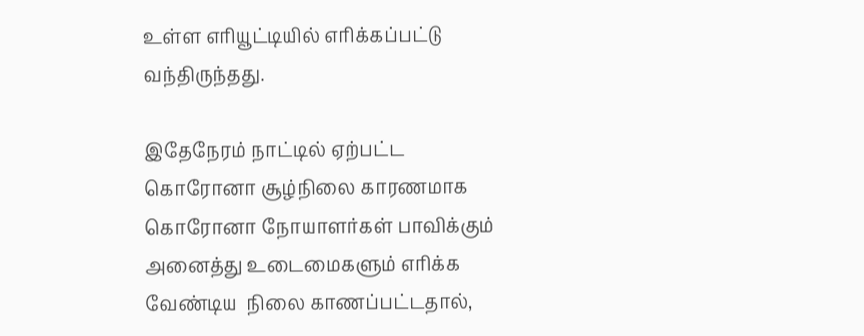உள்ள எரியூட்டியில் எரிக்கப்பட்டு வந்திருந்தது.

இதேநேரம் நாட்டில் ஏற்பட்ட கொரோனா சூழ்நிலை காரணமாக கொரோனா நோயாளர்கள் பாவிக்கும் அனைத்து உடைமைகளும் எரிக்க வேண்டிய  நிலை காணப்பட்டதால்,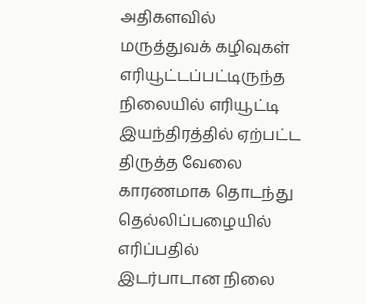அதிகளவில் மருத்துவக் கழிவுகள் எரியூட்டப்பட்டிருந்த நிலையில் எரியூட்டி இயந்திரத்தில் ஏற்பட்ட திருத்த வேலை காரணமாக தொடந்து தெல்லிப்பழையில் எரிப்பதில் இடர்பாடான நிலை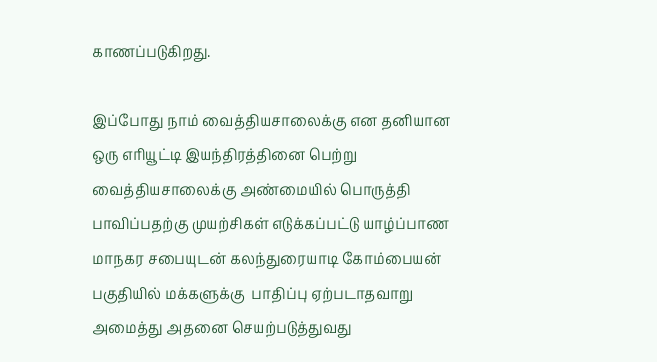காணப்படுகிறது.

இப்போது நாம் வைத்தியசாலைக்கு என தனியான ஒரு எரியூட்டி இயந்திரத்தினை பெற்று வைத்தியசாலைக்கு அண்மையில் பொருத்தி பாவிப்பதற்கு முயற்சிகள் எடுக்கப்பட்டு யாழ்ப்பாண மாநகர சபையுடன் கலந்துரையாடி கோம்பையன் பகுதியில் மக்களுக்கு  பாதிப்பு ஏற்படாதவாறு அமைத்து அதனை செயற்படுத்துவது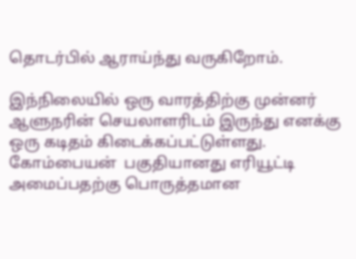தொடர்பில் ஆராய்ந்து வருகிறோம்.

இந்நிலையில் ஒரு வாரத்திற்கு முன்னர் ஆளுநரின் செயலாளரிடம் இருந்து எனக்கு ஒரு கடிதம் கிடைக்கப்பட்டுள்ளது.  கோம்பையன்  பகுதியானது எரியூட்டி அமைப்பதற்கு பொருத்தமான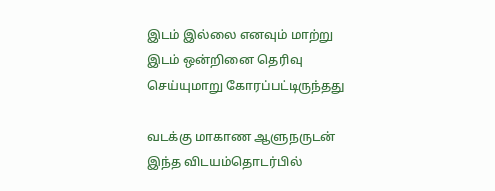இடம் இல்லை எனவும் மாற்று இடம் ஒன்றினை தெரிவு செய்யுமாறு கோரப்பட்டிருந்தது

வடக்கு மாகாண ஆளுநருடன் இந்த விடயம்தொடர்பில்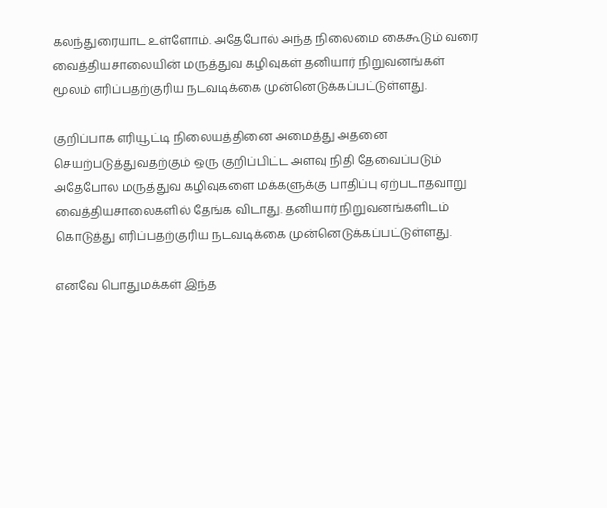கலந்துரையாட உள்ளோம். அதேபோல் அந்த நிலைமை கைகூடும் வரை  வைத்தியசாலையின் மருத்துவ கழிவுகள் தனியார் நிறுவனங்கள் மூலம் எரிப்பதற்குரிய நடவடிக்கை முன்னெடுக்கப்பட்டுள்ளது.

குறிப்பாக எரியூட்டி நிலையத்தினை அமைத்து அதனை செயற்படுத்துவதற்கும் ஒரு குறிப்பிட்ட அளவு நிதி தேவைப்படும் அதேபோல மருத்துவ கழிவுகளை மக்களுக்கு பாதிப்பு ஏற்படாதவாறு வைத்தியசாலைகளில் தேங்க விடாது. தனியார் நிறுவனங்களிடம் கொடுத்து எரிப்பதற்குரிய நடவடிக்கை முன்னெடுக்கப்பட்டுள்ளது.

எனவே பொதுமக்கள் இந்த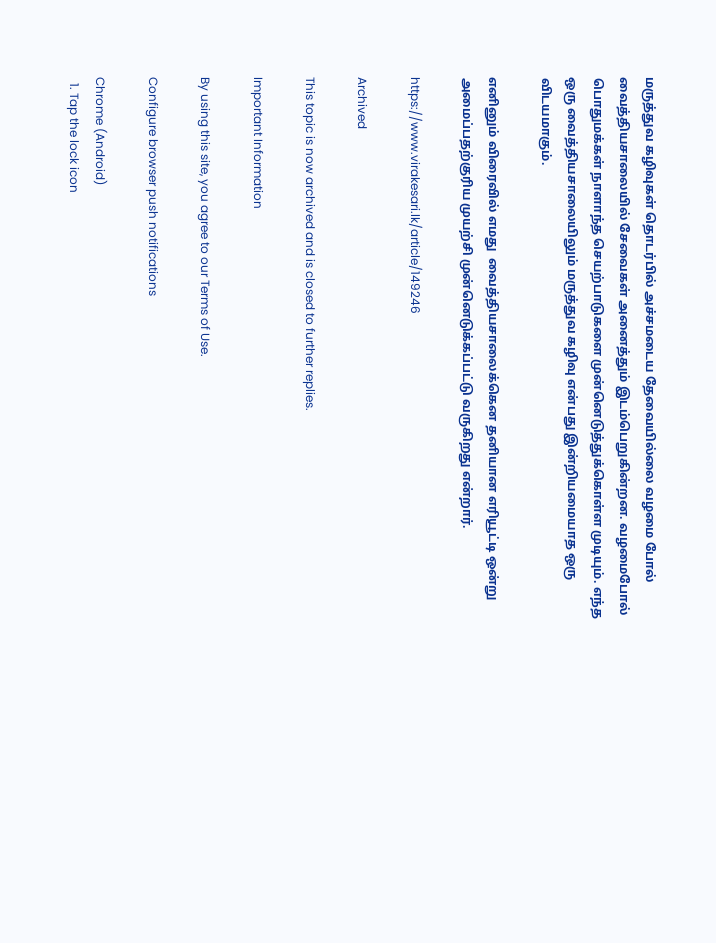மருத்துவ கழிவுகள் தொடர்பில் அச்சமடைய தேவையில்லை வழமை போல் வைத்தியசாலையில் சேவைகள் அனைத்தும் இடம்பெறுகின்றன. வழமைபோல் பொதுமக்கள் நாளாந்த செயற்பாடுகளை முன்னெடுத்துக்கொள்ள முடியும். எந்த ஒரு வைத்தியசாலையிலும் மருத்துவ கழிவு என்பது இன்றியமையாத ஒரு விடயமாகும்.

எனினும் விரைவில் எமது  வைத்தியசாலைக்கென தனியான எரியூட்டி ஒன்று அமைப்பதற்குரிய முயற்சி முன்னெடுக்கப்பட்டு வருகிறது என்றார்.

https://www.virakesari.lk/article/149246

Archived

This topic is now archived and is closed to further replies.

Important Information

By using this site, you agree to our Terms of Use.

Configure browser push notifications

Chrome (Android)
  1. Tap the lock icon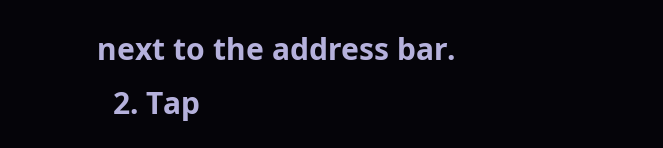next to the address bar.
  2. Tap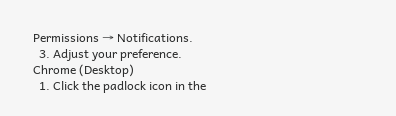Permissions → Notifications.
  3. Adjust your preference.
Chrome (Desktop)
  1. Click the padlock icon in the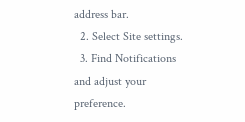address bar.
  2. Select Site settings.
  3. Find Notifications and adjust your preference.